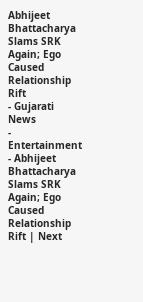Abhijeet Bhattacharya Slams SRK Again; Ego Caused Relationship Rift
- Gujarati News
- Entertainment
- Abhijeet Bhattacharya Slams SRK Again; Ego Caused Relationship Rift | Next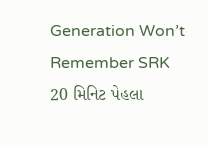Generation Won’t Remember SRK
20 મિનિટ પેહલા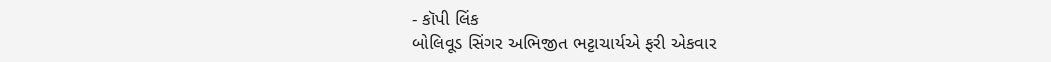- કૉપી લિંક
બોલિવૂડ સિંગર અભિજીત ભટ્ટાચાર્યએ ફરી એકવાર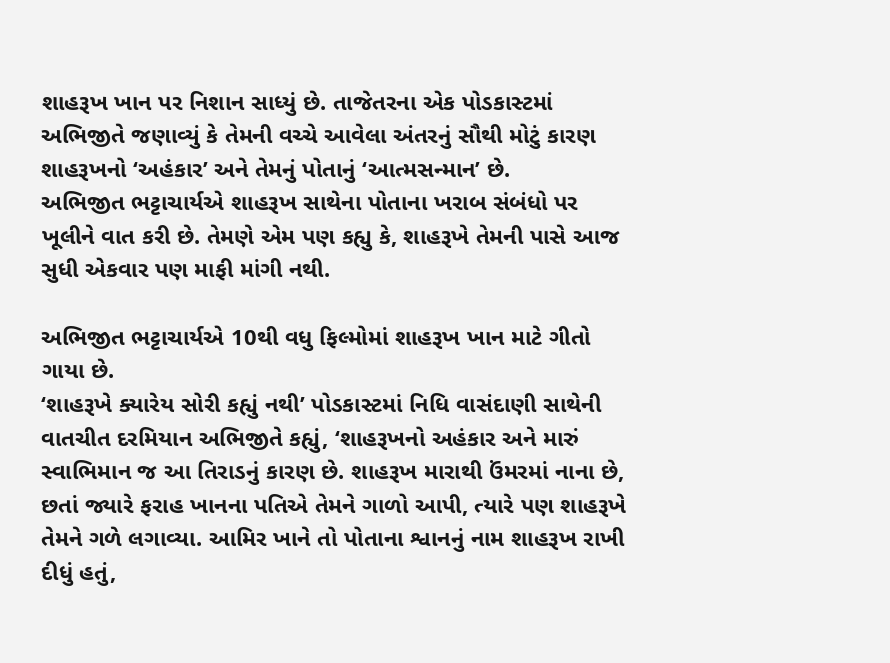શાહરૂખ ખાન પર નિશાન સાધ્યું છે. તાજેતરના એક પોડકાસ્ટમાં અભિજીતે જણાવ્યું કે તેમની વચ્ચે આવેલા અંતરનું સૌથી મોટું કારણ શાહરૂખનો ‘અહંકાર’ અને તેમનું પોતાનું ‘આત્મસન્માન’ છે.
અભિજીત ભટ્ટાચાર્યએ શાહરૂખ સાથેના પોતાના ખરાબ સંબંધો પર ખૂલીને વાત કરી છે. તેમણે એમ પણ કહ્યુ કે, શાહરૂખે તેમની પાસે આજ સુધી એકવાર પણ માફી માંગી નથી.

અભિજીત ભટ્ટાચાર્યએ 10થી વધુ ફિલ્મોમાં શાહરૂખ ખાન માટે ગીતો ગાયા છે.
‘શાહરૂખે ક્યારેય સોરી કહ્યું નથી’ પોડકાસ્ટમાં નિધિ વાસંદાણી સાથેની વાતચીત દરમિયાન અભિજીતે કહ્યું, ‘શાહરૂખનો અહંકાર અને મારું સ્વાભિમાન જ આ તિરાડનું કારણ છે. શાહરૂખ મારાથી ઉંમરમાં નાના છે, છતાં જ્યારે ફરાહ ખાનના પતિએ તેમને ગાળો આપી, ત્યારે પણ શાહરૂખે તેમને ગળે લગાવ્યા. આમિર ખાને તો પોતાના શ્વાનનું નામ શાહરૂખ રાખી દીધું હતું,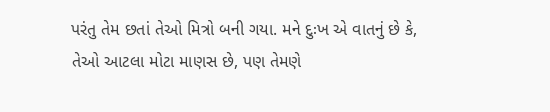પરંતુ તેમ છતાં તેઓ મિત્રો બની ગયા. મને દુઃખ એ વાતનું છે કે, તેઓ આટલા મોટા માણસ છે, પણ તેમણે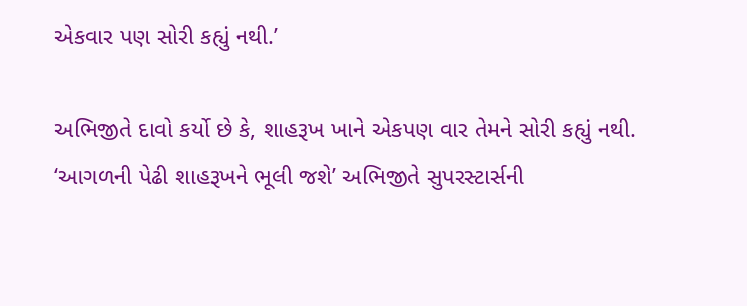એકવાર પણ સોરી કહ્યું નથી.’

અભિજીતે દાવો કર્યો છે કે, શાહરૂખ ખાને એકપણ વાર તેમને સોરી કહ્યું નથી.
‘આગળની પેઢી શાહરૂખને ભૂલી જશે’ અભિજીતે સુપરસ્ટાર્સની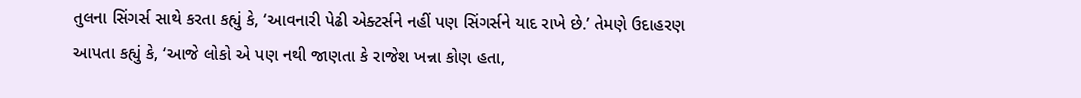તુલના સિંગર્સ સાથે કરતા કહ્યું કે, ‘આવનારી પેઢી એક્ટર્સને નહીં પણ સિંગર્સને યાદ રાખે છે.’ તેમણે ઉદાહરણ આપતા કહ્યું કે, ‘આજે લોકો એ પણ નથી જાણતા કે રાજેશ ખન્ના કોણ હતા,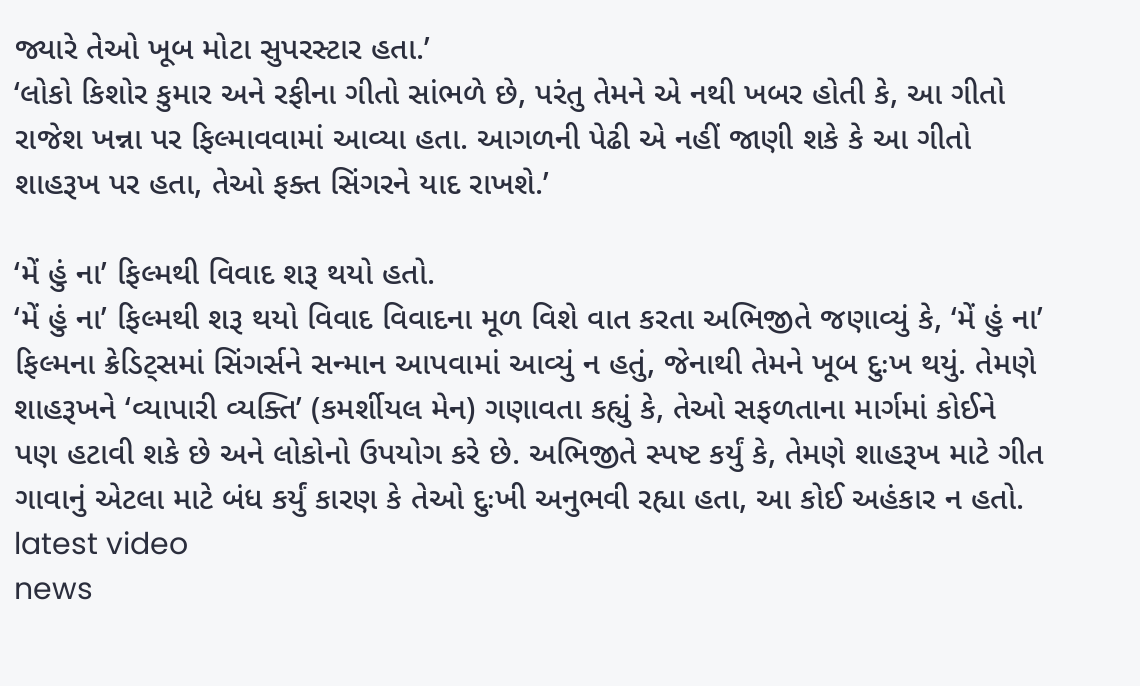જ્યારે તેઓ ખૂબ મોટા સુપરસ્ટાર હતા.’
‘લોકો કિશોર કુમાર અને રફીના ગીતો સાંભળે છે, પરંતુ તેમને એ નથી ખબર હોતી કે, આ ગીતો રાજેશ ખન્ના પર ફિલ્માવવામાં આવ્યા હતા. આગળની પેઢી એ નહીં જાણી શકે કે આ ગીતો શાહરૂખ પર હતા, તેઓ ફક્ત સિંગરને યાદ રાખશે.’

‘મેં હું ના’ ફિલ્મથી વિવાદ શરૂ થયો હતો.
‘મેં હું ના’ ફિલ્મથી શરૂ થયો વિવાદ વિવાદના મૂળ વિશે વાત કરતા અભિજીતે જણાવ્યું કે, ‘મેં હું ના’ ફિલ્મના ક્રેડિટ્સમાં સિંગર્સને સન્માન આપવામાં આવ્યું ન હતું, જેનાથી તેમને ખૂબ દુઃખ થયું. તેમણે શાહરૂખને ‘વ્યાપારી વ્યક્તિ’ (કમર્શીયલ મેન) ગણાવતા કહ્યું કે, તેઓ સફળતાના માર્ગમાં કોઈને પણ હટાવી શકે છે અને લોકોનો ઉપયોગ કરે છે. અભિજીતે સ્પષ્ટ કર્યું કે, તેમણે શાહરૂખ માટે ગીત ગાવાનું એટલા માટે બંધ કર્યું કારણ કે તેઓ દુઃખી અનુભવી રહ્યા હતા, આ કોઈ અહંકાર ન હતો.
latest video
news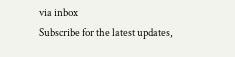via inbox
Subscribe for the latest updates,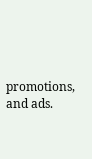promotions, and ads.